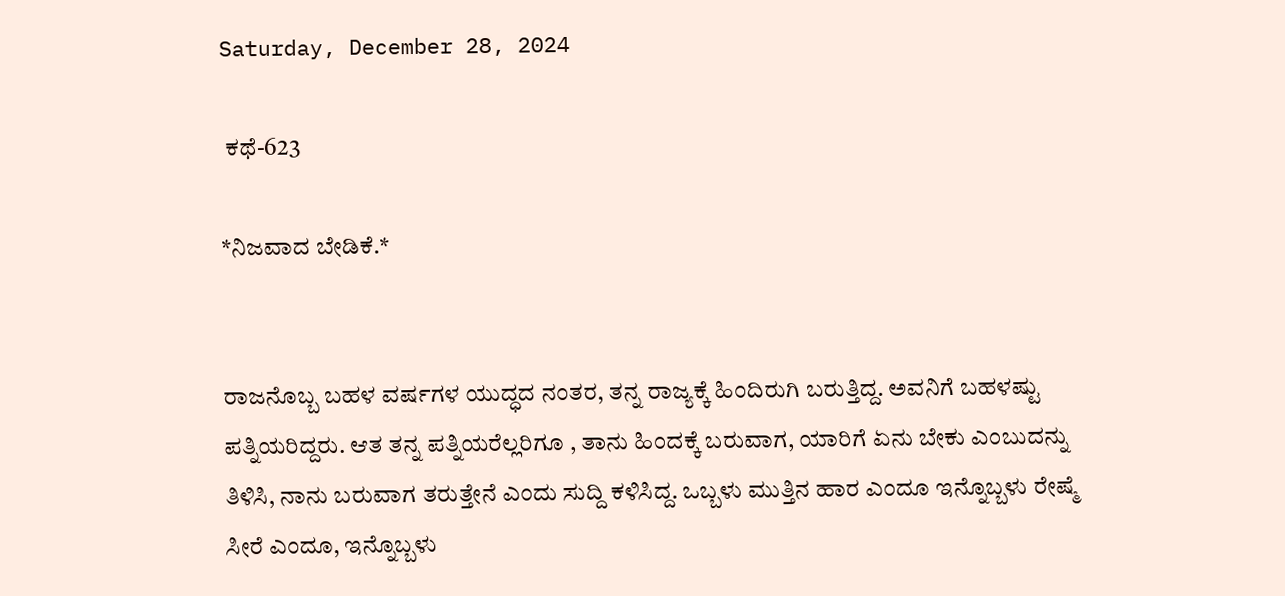Saturday, December 28, 2024

 ಕಥೆ-623

*ನಿಜವಾದ ಬೇಡಿಕೆ.*


ರಾಜನೊಬ್ಬ ಬಹಳ ವರ್ಷಗಳ ಯುದ್ಧದ ನಂತರ, ತನ್ನ ರಾಜ್ಯಕ್ಕೆ ಹಿಂದಿರುಗಿ ಬರುತ್ತಿದ್ದ. ಅವನಿಗೆ ಬಹಳಷ್ಟು ಪತ್ನಿಯರಿದ್ದರು. ಆತ ತನ್ನ ಪತ್ನಿಯರೆಲ್ಲರಿಗೂ , ತಾನು ಹಿಂದಕ್ಕೆ ಬರುವಾಗ, ಯಾರಿಗೆ ಏನು ಬೇಕು ಎಂಬುದನ್ನು ತಿಳಿಸಿ, ನಾನು ಬರುವಾಗ ತರುತ್ತೇನೆ ಎಂದು ಸುದ್ದಿ ಕಳಿಸಿದ್ದ. ಒಬ್ಬಳು ಮುತ್ತಿನ ಹಾರ ಎಂದೂ ಇನ್ನೊಬ್ಬಳು ರೇಷ್ಮೆ ಸೀರೆ ಎಂದೂ, ಇನ್ನೊಬ್ಬಳು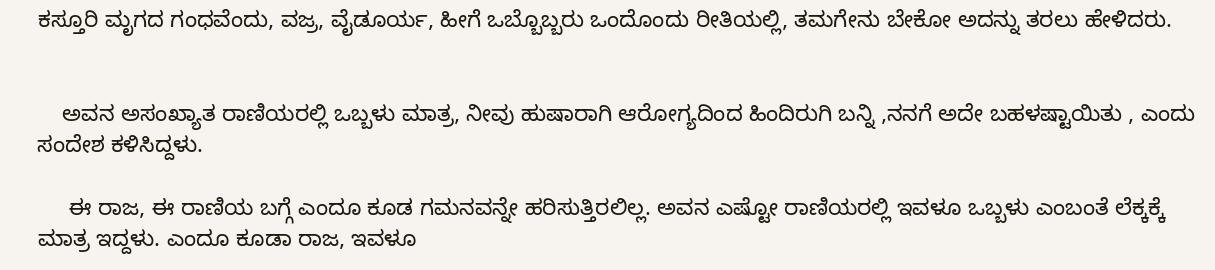ಕಸ್ತೂರಿ ಮೃಗದ ಗಂಧವೆಂದು, ವಜ್ರ, ವೈಡೂರ್ಯ, ಹೀಗೆ ಒಬ್ಬೊಬ್ಬರು ಒಂದೊಂದು ರೀತಿಯಲ್ಲಿ, ತಮಗೇನು ಬೇಕೋ ಅದನ್ನು ತರಲು ಹೇಳಿದರು.


    ಅವನ ಅಸಂಖ್ಯಾತ ರಾಣಿಯರಲ್ಲಿ ಒಬ್ಬಳು ಮಾತ್ರ, ನೀವು ಹುಷಾರಾಗಿ ಆರೋಗ್ಯದಿಂದ ಹಿಂದಿರುಗಿ ಬನ್ನಿ ,ನನಗೆ ಅದೇ ಬಹಳಷ್ಟಾಯಿತು , ಎಂದು ಸಂದೇಶ ಕಳಿಸಿದ್ದಳು.

     ಈ ರಾಜ, ಈ ರಾಣಿಯ ಬಗ್ಗೆ ಎಂದೂ ಕೂಡ ಗಮನವನ್ನೇ ಹರಿಸುತ್ತಿರಲಿಲ್ಲ. ಅವನ ಎಷ್ಟೋ ರಾಣಿಯರಲ್ಲಿ ಇವಳೂ ಒಬ್ಬಳು ಎಂಬಂತೆ ಲೆಕ್ಕಕ್ಕೆ ಮಾತ್ರ ಇದ್ದಳು. ಎಂದೂ ಕೂಡಾ ರಾಜ, ಇವಳೂ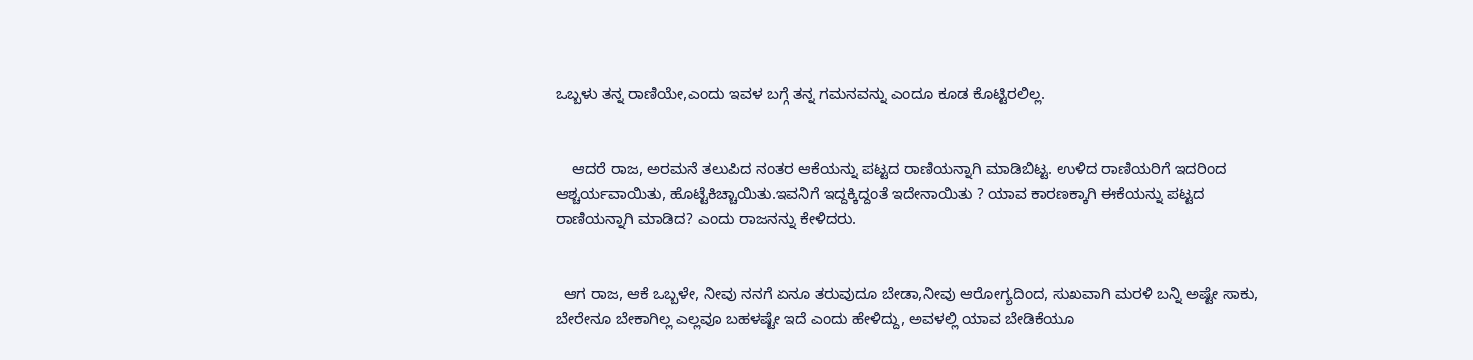ಒಬ್ಬಳು ತನ್ನ ರಾಣಿಯೇ,ಎಂದು ಇವಳ ಬಗ್ಗೆ ತನ್ನ ಗಮನವನ್ನು ಎಂದೂ ಕೂಡ ಕೊಟ್ಟಿರಲಿಲ್ಲ.


    ಆದರೆ ರಾಜ, ಅರಮನೆ ತಲುಪಿದ ನಂತರ ಆಕೆಯನ್ನು ಪಟ್ಟದ ರಾಣಿಯನ್ನಾಗಿ ಮಾಡಿಬಿಟ್ಟ. ಉಳಿದ ರಾಣಿಯರಿಗೆ ಇದರಿಂದ ಆಶ್ಚರ್ಯವಾಯಿತು, ಹೊಟ್ಟೆಕಿಚ್ಚಾಯಿತು.ಇವನಿಗೆ ಇದ್ದಕ್ಕಿದ್ದಂತೆ ಇದೇನಾಯಿತು ? ಯಾವ ಕಾರಣಕ್ಕಾಗಿ ಈಕೆಯನ್ನು ಪಟ್ಟದ ರಾಣಿಯನ್ನಾಗಿ ಮಾಡಿದ? ಎಂದು ರಾಜನನ್ನು ಕೇಳಿದರು.


  ಆಗ ರಾಜ, ಆಕೆ ಒಬ್ಬಳೇ, ನೀವು ನನಗೆ ಏನೂ ತರುವುದೂ ಬೇಡಾ,ನೀವು ಆರೋಗ್ಯದಿಂದ, ಸುಖವಾಗಿ ಮರಳಿ ಬನ್ನಿ ಅಷ್ಟೇ ಸಾಕು, ಬೇರೇನೂ ಬೇಕಾಗಿಲ್ಲ ಎಲ್ಲವೂ ಬಹಳಷ್ಟೇ ಇದೆ ಎಂದು ಹೇಳಿದ್ದು, ಅವಳಲ್ಲಿ ಯಾವ ಬೇಡಿಕೆಯೂ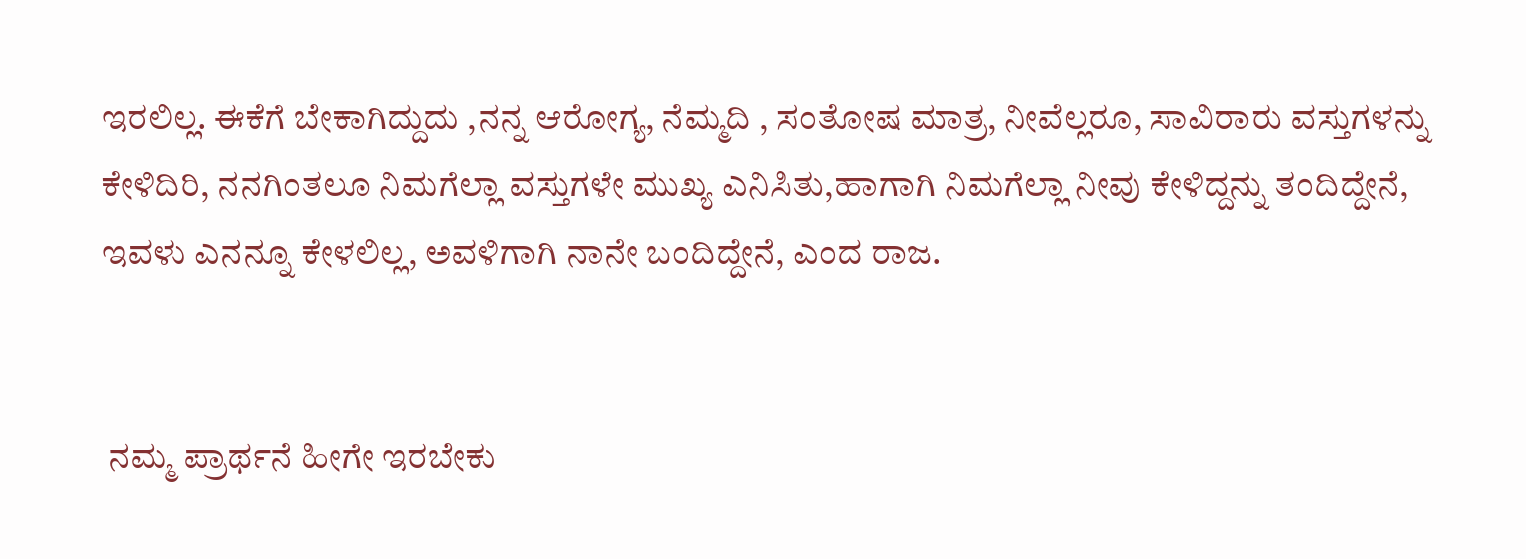ಇರಲಿಲ್ಲ. ಈಕೆಗೆ ಬೇಕಾಗಿದ್ದುದು ,ನನ್ನ ಆರೋಗ್ಯ, ನೆಮ್ಮದಿ , ಸಂತೋಷ ಮಾತ್ರ, ನೀವೆಲ್ಲರೂ, ಸಾವಿರಾರು ವಸ್ತುಗಳನ್ನು ಕೇಳಿದಿರಿ, ನನಗಿಂತಲೂ ನಿಮಗೆಲ್ಲಾ ವಸ್ತುಗಳೇ ಮುಖ್ಯ ಎನಿಸಿತು,ಹಾಗಾಗಿ ನಿಮಗೆಲ್ಲಾ ನೀವು ಕೇಳಿದ್ದನ್ನು ತಂದಿದ್ದೇನೆ, ಇವಳು ಎನನ್ನೂ ಕೇಳಲಿಲ್ಲ, ಅವಳಿಗಾಗಿ ನಾನೇ ಬಂದಿದ್ದೇನೆ, ಎಂದ ರಾಜ.


 ನಮ್ಮ ಪ್ರಾರ್ಥನೆ ಹೀಗೇ ಇರಬೇಕು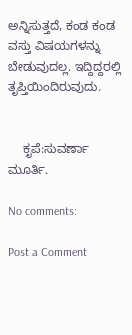ಅನ್ನಿಸುತ್ತದೆ, ಕಂಡ ಕಂಡ ವಸ್ತು ವಿಷಯಗಳನ್ನು ಬೇಡುವುದಲ್ಲ. ಇದ್ದಿದ್ದರಲ್ಲಿ ತೃಪ್ತಿಯಿಂದಿರುವುದು.


    ಕೃಪೆ:ಸುವರ್ಣಾ ಮೂರ್ತಿ.

No comments:

Post a Comment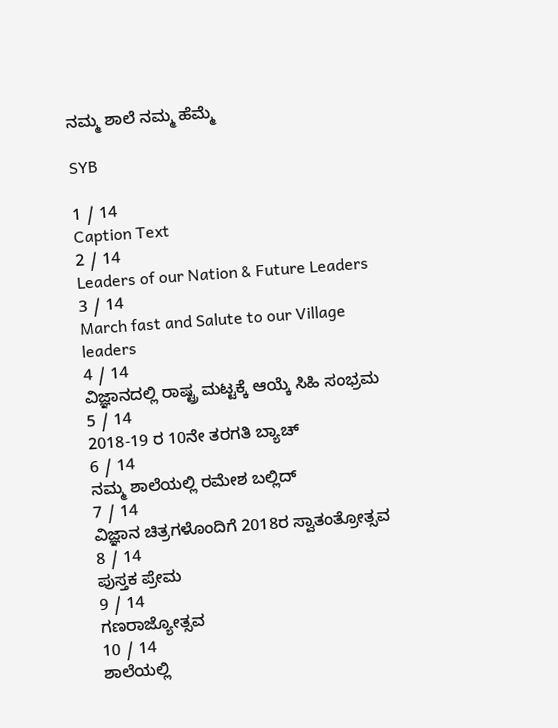ನಮ್ಮ ಶಾಲೆ ನಮ್ಮ ಹೆಮ್ಮೆ

SYB

1 / 14
Caption Text
2 / 14
Leaders of our Nation & Future Leaders
3 / 14
March fast and Salute to our Village leaders
4 / 14
ವಿಜ್ಞಾನದಲ್ಲಿ ರಾಷ್ಟ್ರ ಮಟ್ಟಕ್ಕೆ ಆಯ್ಕೆ ಸಿಹಿ ಸಂಭ್ರಮ
5 / 14
2018-19 ರ 10ನೇ ತರಗತಿ ಬ್ಯಾಚ್
6 / 14
ನಮ್ಮ ಶಾಲೆಯಲ್ಲಿ ರಮೇಶ ಬಲ್ಲಿದ್
7 / 14
ವಿಜ್ಞಾನ ಚಿತ್ರಗಳೊಂದಿಗೆ 2018ರ ಸ್ವಾತಂತ್ರೋತ್ಸವ
8 / 14
ಪುಸ್ತಕ ಪ್ರೇಮ
9 / 14
ಗಣರಾಜ್ಯೋತ್ಸವ
10 / 14
ಶಾಲೆಯಲ್ಲಿ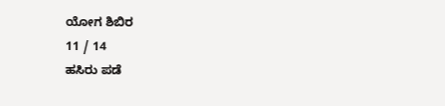ಯೋಗ ಶಿಬಿರ
11 / 14
ಹಸಿರು ಪಡೆ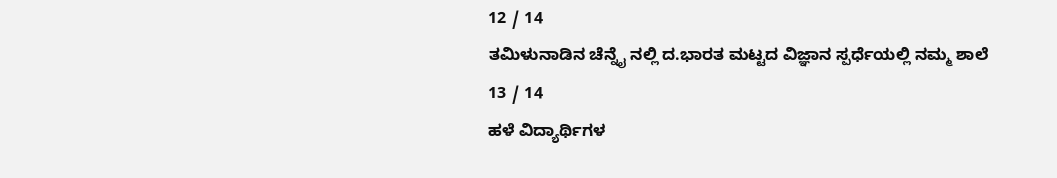12 / 14
ತಮಿಳುನಾಡಿನ ಚೆನ್ನೈ ನಲ್ಲಿ ದ.ಭಾರತ ಮಟ್ಟದ ವಿಜ್ಞಾನ ಸ್ಪರ್ಧೆಯಲ್ಲಿ ನಮ್ಮ ಶಾಲೆ
13 / 14
ಹಳೆ ವಿದ್ಯಾರ್ಥಿಗಳ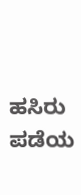ಹಸಿರು ಪಡೆಯ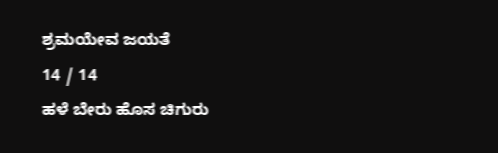ಶ್ರಮಯೇವ ಜಯತೆ
14 / 14
ಹಳೆ ಬೇರು ಹೊಸ ಚಿಗುರು